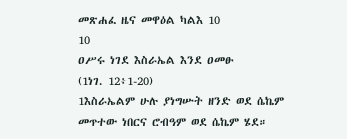መጽሐፈ ዜና መዋዕል ካልእ 10
10
ዐሥሩ ነገደ እስራኤል እንደ ዐመፁ
(1ነገ. 12፥1-20)
1እስራኤልም ሁሉ ያነግሡት ዘንድ ወደ ሴኬም መጥተው ነበርና ሮብዓም ወደ ሴኬም ሄደ።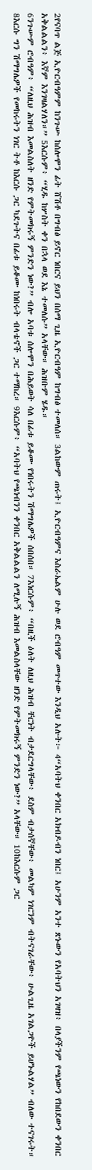2የናባጥ ልጅ ኢዮርብዓምም ከንጉሡ ከሰሎሞን ፊት ሸሽቶ በግብፅ ይኖር ነበርና ይህን በሰማ ጊዜ ኢዮርብዓም ከግብፅ ተመለሰ። 3ልከውም ጠሩት፤ ኢዮርብዓምና እስራኤልም ሁሉ ወደ ሮብዓም መጥተው እንዲህ አሉት፦ 4“አባትህ ቀንበር አክብዶብን ነበር፤ አሁንም አንተ ጽኑውን የአባትህን አገዛዝ፥ በላያችንም የጫነውን የከበደውን ቀንበር አቅልልልን፥ እኛም እንገዛልሃለን።” 5እርሱም፥ “ሂዱ ከሦስት ቀን በኋላ ወደ እኔ ተመለሱ” አላቸው። ሕዝቡም ሄዱ።
6ንጉሡም ሮብዓም፥ “ለዚህ ሕዝብ እመልስለት ዘንድ የምትመክሩኝ ምንድን ነው?” ብሎ አባቱ ሰሎሞን በሕይወት ሳለ በፊቱ ይቆሙ የነበሩትን ሽማግሌዎች ሰበሰበ። 7እነርሱም፥ “በዚች ዕለት ለዚህ ሕዝብ ቸርነት ብታደርግላቸው፥ ደስም ብታሰኛቸው፥ መልካም ነገርንም ብትናገራቸው፥ ሁልጊዜ አገልጋዮች ይሆኑልሃል” ብለው ተናገሩት። 8እርሱ ግን ሽማግሌዎች የመከሩትን ነገር ትቶ ከእርሱ ጋር ካደጉትና በፊቱ ይቆሙ ከነበሩት ብላቴኖች ጋር ተማከረ። 9እርሱም፥ “አባትህ የጫነብንን ቀንበር አቅልልልን ለሚሉኝ ሕዝብ እመልስላቸው ዘንድ የምትመክሩኝ ምንድን ነው?” አላቸው። 10ከእርሱም ጋር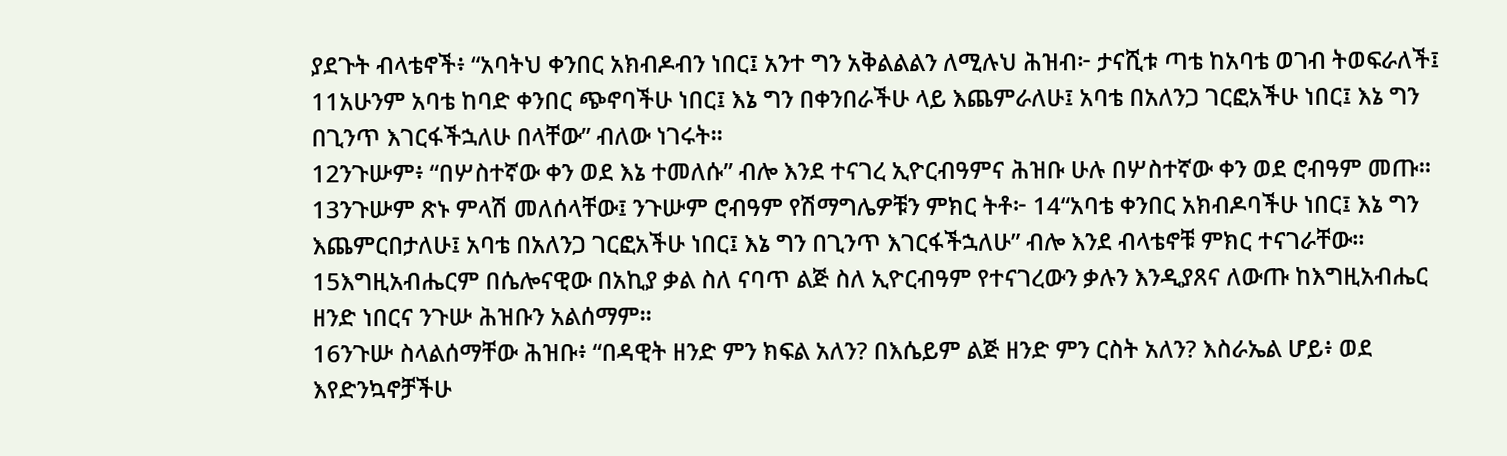ያደጉት ብላቴኖች፥ “አባትህ ቀንበር አክብዶብን ነበር፤ አንተ ግን አቅልልልን ለሚሉህ ሕዝብ፦ ታናሺቱ ጣቴ ከአባቴ ወገብ ትወፍራለች፤ 11አሁንም አባቴ ከባድ ቀንበር ጭኖባችሁ ነበር፤ እኔ ግን በቀንበራችሁ ላይ እጨምራለሁ፤ አባቴ በአለንጋ ገርፎአችሁ ነበር፤ እኔ ግን በጊንጥ እገርፋችኋለሁ በላቸው” ብለው ነገሩት።
12ንጉሡም፥ “በሦስተኛው ቀን ወደ እኔ ተመለሱ” ብሎ እንደ ተናገረ ኢዮርብዓምና ሕዝቡ ሁሉ በሦስተኛው ቀን ወደ ሮብዓም መጡ። 13ንጉሡም ጽኑ ምላሽ መለሰላቸው፤ ንጉሡም ሮብዓም የሽማግሌዎቹን ምክር ትቶ፦ 14“አባቴ ቀንበር አክብዶባችሁ ነበር፤ እኔ ግን እጨምርበታለሁ፤ አባቴ በአለንጋ ገርፎአችሁ ነበር፤ እኔ ግን በጊንጥ እገርፋችኋለሁ” ብሎ እንደ ብላቴኖቹ ምክር ተናገራቸው። 15እግዚአብሔርም በሴሎናዊው በአኪያ ቃል ስለ ናባጥ ልጅ ስለ ኢዮርብዓም የተናገረውን ቃሉን እንዲያጸና ለውጡ ከእግዚአብሔር ዘንድ ነበርና ንጉሡ ሕዝቡን አልሰማም።
16ንጉሡ ስላልሰማቸው ሕዝቡ፥ “በዳዊት ዘንድ ምን ክፍል አለን? በእሴይም ልጅ ዘንድ ምን ርስት አለን? እስራኤል ሆይ፥ ወደ እየድንኳኖቻችሁ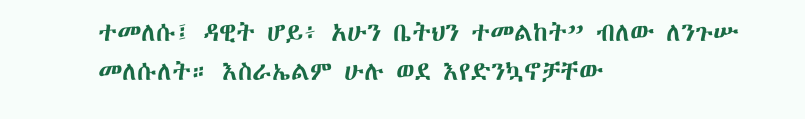ተመለሱ፤ ዳዊት ሆይ፥ አሁን ቤትህን ተመልከት” ብለው ለንጉሡ መለሱለት። እስራኤልም ሁሉ ወደ እየድንኳኖቻቸው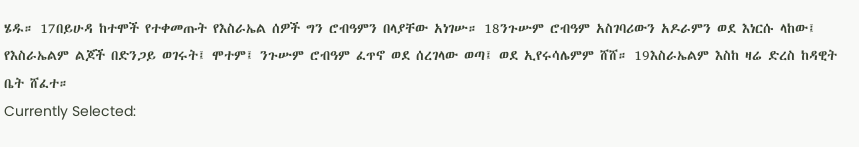ሄዱ። 17በይሁዳ ከተሞች የተቀመጡት የእስራኤል ሰዎች ግን ሮብዓምን በላያቸው አነገሡ። 18ንጉሡም ሮብዓም አስገባሪውን አዶራምን ወደ እነርሱ ላከው፤ የእስራኤልም ልጆች በድንጋይ ወገሩት፤ ሞተም፤ ንጉሡም ሮብዓም ፈጥኖ ወደ ሰረገላው ወጣ፤ ወደ ኢየሩሳሌምም ሸሸ። 19እስራኤልም እስከ ዛሬ ድረስ ከዳዊት ቤት ሸፈተ።
Currently Selected: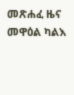መጽሐፈ ዜና መዋዕል ካልእ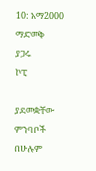10: አማ2000
ማድመቅ
ያጋሩ
ኮፒ

ያደመቋቸው ምንባቦች በሁሉም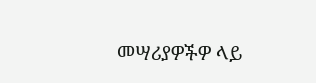መሣሪያዎችዎ ላይ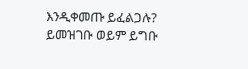እንዲቀመጡ ይፈልጋሉ? ይመዝገቡ ወይም ይግቡ